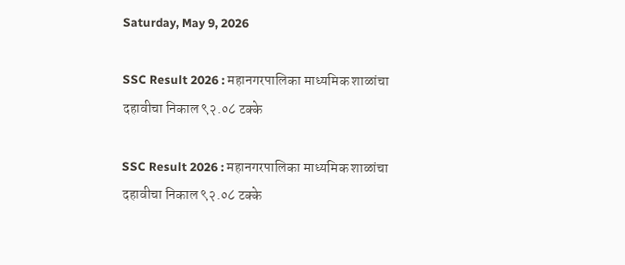Saturday, May 9, 2026

SSC Result 2026 : महानगरपालिका माध्यमिक शाळांचा दहावीचा निकाल ९२.०८ टक्के

SSC Result 2026 : महानगरपालिका माध्यमिक शाळांचा दहावीचा निकाल ९२.०८ टक्के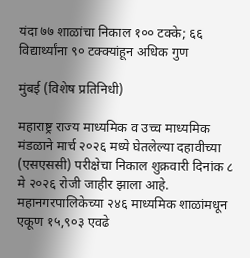यंदा ७७ शाळांचा निकाल १०० टक्के; ६६ विद्यार्थ्यांना ९० टक्क्यांहून अधिक गुण

मुंबई (विशेष प्रतिनिधी)

महाराष्ट्र राज्य माध्यमिक व उच्च माध्यमिक मंडळाने मार्च २०२६ मध्ये घेतलेल्या दहावीच्या (एसएससी) परीक्षेचा निकाल शुक्रवारी दिनांक ८ मे २०२६ रोजी जाहीर झाला आहे. महानगरपालिकेच्या २४६ माध्यमिक शाळांमधून एकूण १५,९०३ एवढे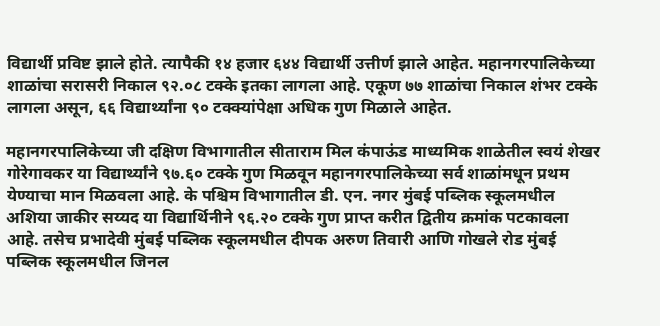विद्यार्थी प्रविष्ट झाले होते. त्यापैकी १४ हजार ६४४ विद्यार्थी उत्तीर्ण झाले आहेत. महानगरपालिकेच्या शाळांचा सरासरी निकाल ९२.०८ टक्के इतका लागला आहे. एकूण ७७ शाळांचा निकाल शंभर टक्के लागला असून, ६६ विद्यार्थ्यांना ९० टक्क्यांपेक्षा अधिक गुण मिळाले आहेत.

महानगरपालिकेच्या जी दक्षिण विभागातील सीताराम मिल कंपाऊंड माध्यमिक शाळेतील स्वयं शेखर गोरेगावकर या विद्यार्थ्यांने ९७.६० टक्के गुण मिळवून महानगरपालिकेच्या सर्व शाळांमधून प्रथम येण्याचा मान मिळवला आहे. के पश्चिम विभागातील डी. एन. नगर मुंबई पब्लिक स्कूलमधील अशिया जाकीर सय्यद या विद्यार्थिनीने ९६.२० टक्के गुण प्राप्त करीत द्वितीय क्रमांक पटकावला आहे. तसेच प्रभादेवी मुंबई पब्लिक स्कूलमधील दीपक अरुण तिवारी आणि गोखले रोड मुंबई पब्लिक स्कूलमधील जिनल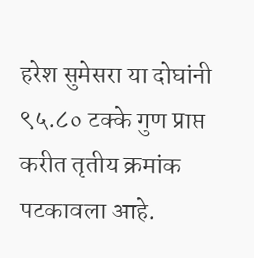हरेश सुमेसरा या दोघांनी ९५.८० टक्के गुण प्राप्त करीत तृतीय क्रमांक पटकावला आहे.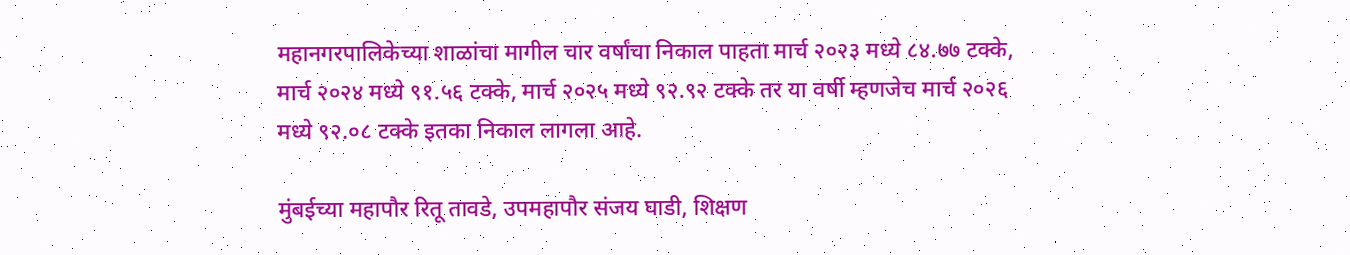महानगरपालिकेच्या शाळांचा मागील चार वर्षांचा निकाल पाहता मार्च २०२३ मध्ये ८४.७७ टक्के, मार्च २०२४ मध्ये ९१.५६ टक्के, मार्च २०२५ मध्ये ९२.९२ टक्के तर या वर्षी म्हणजेच मार्च २०२६ मध्ये ९२.०८ टक्के इतका निकाल लागला आहे.

मुंबईच्या महापौर रितू तावडे, उपमहापौर संजय घाडी, शिक्षण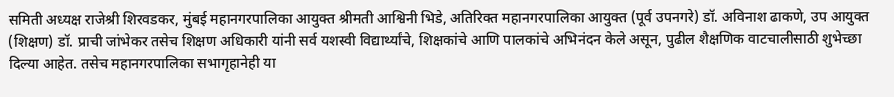समिती अध्यक्ष राजेश्री शिरवडकर, मुंबई महानगरपालिका आयुक्त श्रीमती आश्विनी भिडे, अतिरिक्त महानगरपालिका आयुक्त (पूर्व उपनगरे) डॉ. अविनाश ढाकणे, उप आयुक्त (शिक्षण) डॉ. प्राची जांभेकर तसेच शिक्षण अधिकारी यांनी सर्व यशस्वी विद्यार्थ्यांचे, शिक्षकांचे आणि पालकांचे अभिनंदन केले असून, पुढील शैक्षणिक वाटचालीसाठी शुभेच्छा दिल्या आहेत. तसेच महानगरपालिका सभागृहानेही या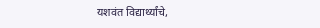यशवंत विद्यार्थ्यांचे,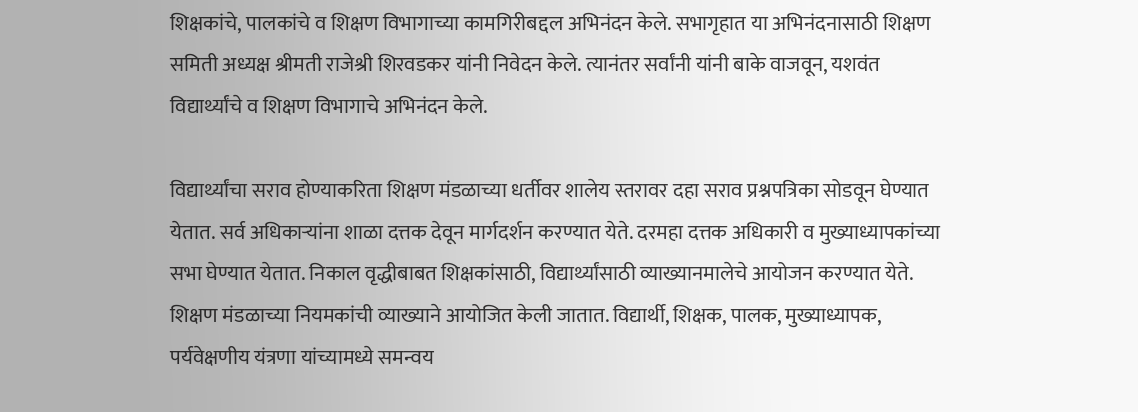शिक्षकांचे, पालकांचे व शिक्षण विभागाच्या कामगिरीबद्दल अभिनंदन केले. सभागृहात या अभिनंदनासाठी शिक्षण समिती अध्यक्ष श्रीमती राजेश्री शिरवडकर यांनी निवेदन केले. त्यानंतर सर्वांनी यांनी बाके वाजवून, यशवंत विद्यार्थ्यांचे व शिक्षण विभागाचे अभिनंदन केले.

विद्यार्थ्यांचा सराव होण्याकरिता शिक्षण मंडळाच्या धर्तीवर शालेय स्तरावर दहा सराव प्रश्नपत्रिका सोडवून घेण्यात येतात. सर्व अधिकाऱ्यांना शाळा दत्तक देवून मार्गदर्शन करण्यात येते. दरमहा दत्तक अधिकारी व मुख्याध्यापकांच्या सभा घेण्यात येतात. निकाल वृद्धीबाबत शिक्षकांसाठी, विद्यार्थ्यांसाठी व्याख्यानमालेचे आयोजन करण्यात येते. शिक्षण मंडळाच्या नियमकांची व्याख्याने आयोजित केली जातात. विद्यार्थी, शिक्षक, पालक, मुख्याध्यापक, पर्यवेक्षणीय यंत्रणा यांच्यामध्ये समन्वय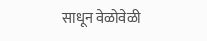साधून वेळोवेळी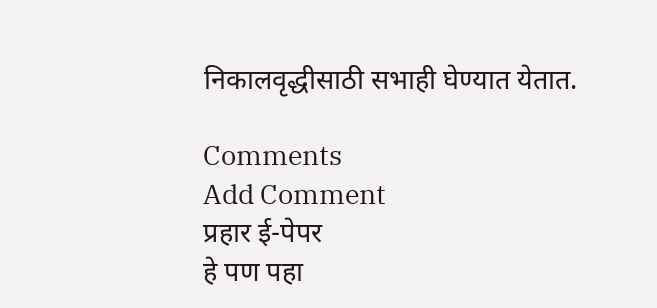निकालवृद्धीसाठी सभाही घेण्यात येतात.

Comments
Add Comment
प्रहार ई-पेपर
हे पण पहा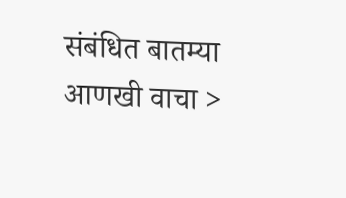संबंधित बातम्या आणखी वाचा >